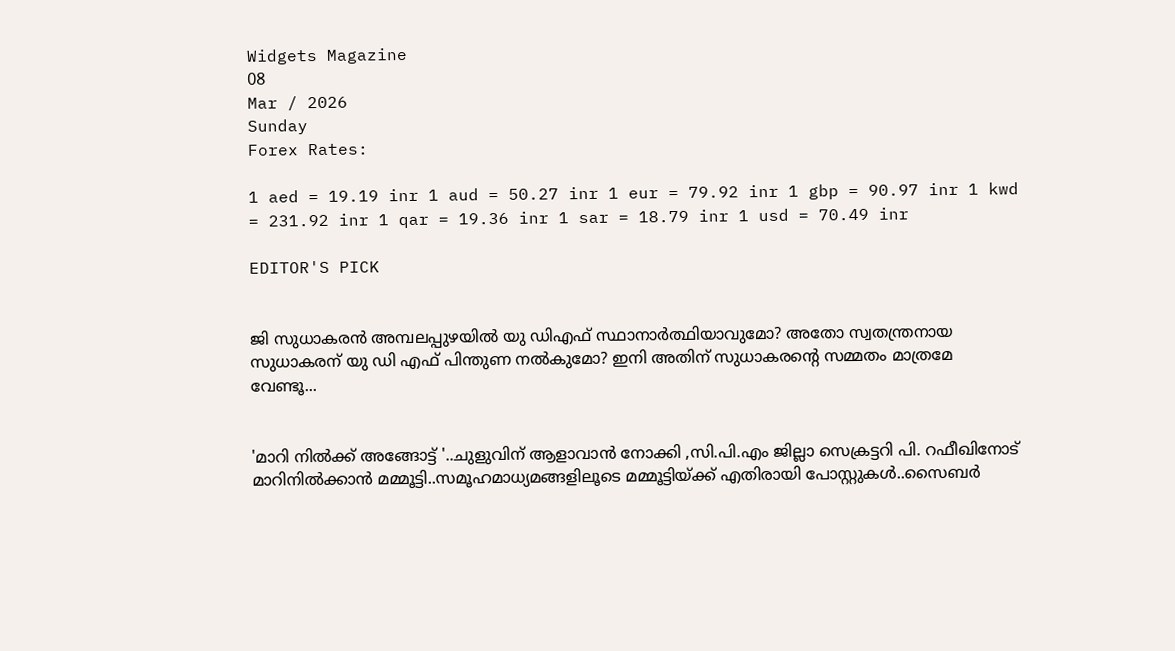Widgets Magazine
08
Mar / 2026
Sunday
Forex Rates:

1 aed = 19.19 inr 1 aud = 50.27 inr 1 eur = 79.92 inr 1 gbp = 90.97 inr 1 kwd = 231.92 inr 1 qar = 19.36 inr 1 sar = 18.79 inr 1 usd = 70.49 inr

EDITOR'S PICK


ജി സുധാകരൻ അമ്പലപ്പുഴയിൽ യു ഡിഎഫ് സ്ഥാനാർത്ഥിയാവുമോ? അതോ സ്വതന്ത്രനായ സുധാകരന് യു ഡി എഫ് പിന്തുണ നൽകുമോ? ഇനി അതിന് സുധാകരന്റെ സമ്മതം മാത്രമേ വേണ്ടൂ...


'മാറി നിൽക്ക് അങ്ങോട്ട് '..ചുളുവിന്‌ ആളാവാൻ നോക്കി ,സി.പി.എം ജില്ലാ സെക്രട്ടറി പി. റഫീഖിനോട് മാറിനില്‍ക്കാന്‍ മമ്മൂട്ടി..സമൂഹമാധ്യമങ്ങളിലൂടെ മമ്മൂട്ടിയ്ക്ക് എതിരായി പോസ്റ്റുകൾ..സൈബർ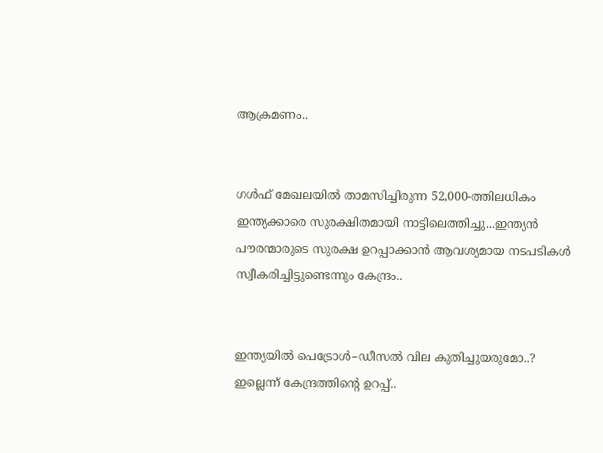ആക്രമണം..


ഗൾഫ് മേഖലയിൽ താമസിച്ചിരുന്ന 52,000-ത്തിലധികം ഇന്ത്യക്കാരെ സുരക്ഷിതമായി നാട്ടിലെത്തിച്ചു...ഇന്ത്യൻ പൗരന്മാരുടെ സുരക്ഷ ഉറപ്പാക്കാൻ ആവശ്യമായ നടപടികൾ സ്വീകരിച്ചിട്ടുണ്ടെന്നും കേന്ദ്രം..


ഇന്ത്യയിൽ പെട്രോൾ–ഡീസൽ വില കുതിച്ചുയരുമോ..? ഇല്ലെന്ന് കേന്ദ്രത്തിന്റെ ഉറപ്പ്..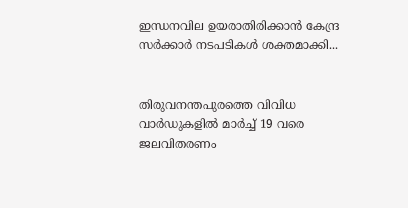ഇന്ധനവില ഉയരാതിരിക്കാൻ കേന്ദ്ര സർക്കാർ നടപടികൾ ശക്തമാക്കി...


തിരുവനന്തപുരത്തെ വിവിധ വാർഡുകളിൽ മാർച്ച് 19 വരെ ജലവിതരണം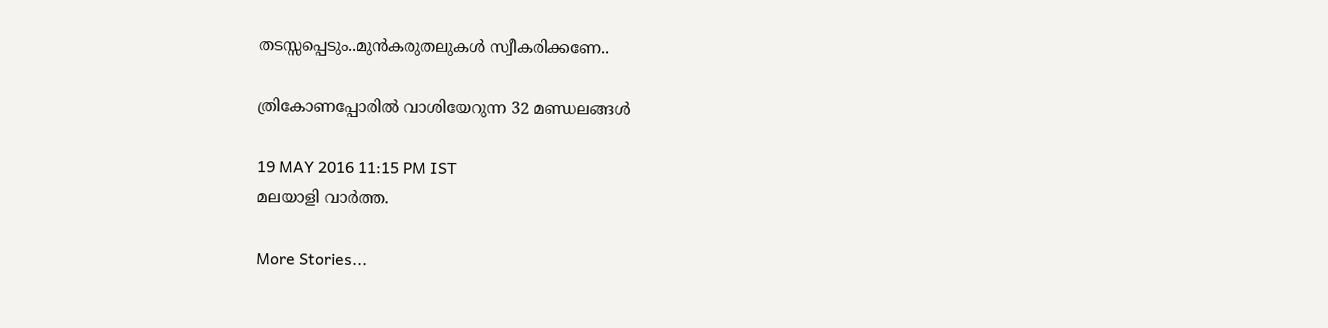തടസ്സപ്പെടും..മുൻകരുതലുകൾ സ്വീകരിക്കണേ..

ത്രികോണപ്പോരില്‍ വാശിയേറുന്ന 32 മണ്ഡലങ്ങള്‍

19 MAY 2016 11:15 PM IST
മലയാളി വാര്‍ത്ത.

More Stories...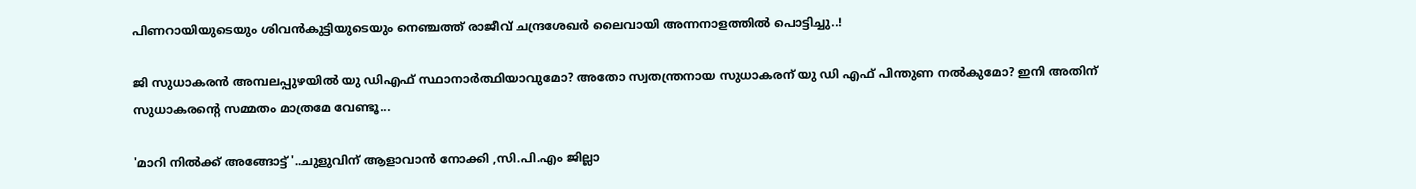പിണറായിയുടെയും ശിവൻകുട്ടിയുടെയും നെഞ്ചത്ത് രാജീവ് ചന്ദ്രശേഖർ ലൈവായി അന്നനാളത്തിൽ പൊട്ടിച്ചു..!

ജി സുധാകരൻ അമ്പലപ്പുഴയിൽ യു ഡിഎഫ് സ്ഥാനാർത്ഥിയാവുമോ? അതോ സ്വതന്ത്രനായ സുധാകരന് യു ഡി എഫ് പിന്തുണ നൽകുമോ? ഇനി അതിന് സുധാകരന്റെ സമ്മതം മാത്രമേ വേണ്ടൂ...

'മാറി നിൽക്ക് അങ്ങോട്ട് '..ചുളുവിന്‌ ആളാവാൻ നോക്കി ,സി.പി.എം ജില്ലാ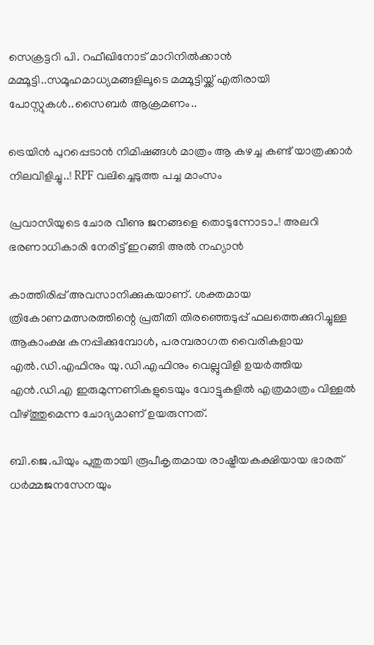സെക്രട്ടറി പി. റഫീഖിനോട് മാറിനില്‍ക്കാന്‍ മമ്മൂട്ടി..സമൂഹമാധ്യമങ്ങളിലൂടെ മമ്മൂട്ടിയ്ക്ക് എതിരായി പോസ്റ്റുകൾ..സൈബർ ആക്രമണം..

ട്രെയിൻ പുറപ്പെടാൻ നിമിഷങ്ങൾ മാത്രം ആ കഴച്ച കണ്ട് യാത്രക്കാർ നിലവിളിച്ചു..! RPF വലിച്ചെടുത്ത പച്ച മാംസം

പ്രവാസിയുടെ ചോര വീണു ജനങ്ങളെ തൊടുന്നോടാ..! അലറി ഭരണാധികാരി നേരിട്ട് ഇറങ്ങി അൽ നഹ്യാൻ

കാത്തിരിപ്പ് അവസാനിക്കുകയാണ്. ശക്തമായ ത്രികോണമത്സരത്തിന്റെ പ്രതീതി തിരഞ്ഞെടുപ്പ് ഫലത്തെക്കുറിച്ചുള്ള ആകാംക്ഷ കനപ്പിക്കുമ്പോള്‍, പരമ്പരാഗത വൈരികളായ എല്‍.ഡി.എഫിനും യു.ഡി.എഫിനും വെല്ലുവിളി ഉയര്‍ത്തിയ എന്‍.ഡി.എ ഇരുമുന്നണികളുടെയും വോട്ടുകളില്‍ എത്രമാത്രം വിള്ളല്‍ വീഴ്ത്തുമെന്ന ചോദ്യമാണ് ഉയരുന്നത്.

ബി.ജെ.പിയും പുതുതായി രൂപീകൃതമായ രാഷ്ട്രീയകക്ഷിയായ ഭാരത് ധര്‍മ്മജനസേനയും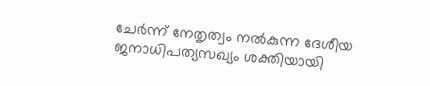ചേര്‍ന്ന് നേതൃത്വം നല്‍കുന്ന ദേശീയ ജനാധിപത്യസഖ്യം ശക്തിയായി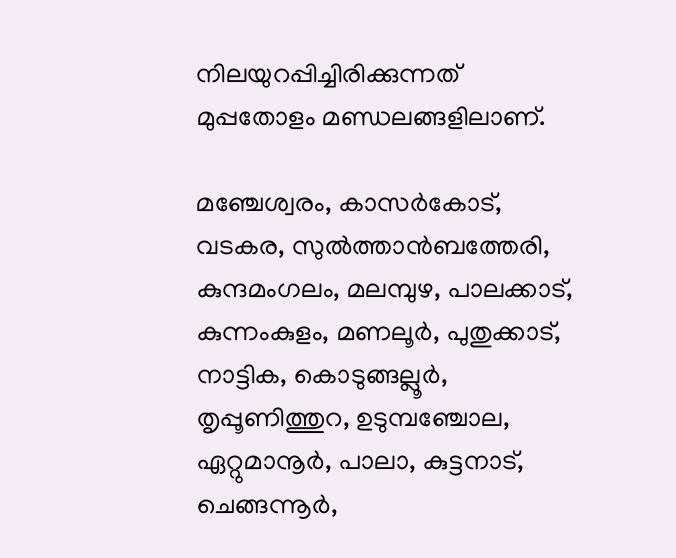നിലയുറപ്പിച്ചിരിക്കുന്നത് മുപ്പതോളം മണ്ഡലങ്ങളിലാണ്.

മഞ്ചേശ്വരം, കാസര്‍കോട്, വടകര, സുല്‍ത്താന്‍ബത്തേരി, കുന്ദമംഗലം, മലമ്പുഴ, പാലക്കാട്, കുന്നംകുളം, മണലൂര്‍, പുതുക്കാട്, നാട്ടിക, കൊടുങ്ങല്ലൂര്‍, തൃപ്പൂണിത്തുറ, ഉടുമ്പഞ്ചോല, ഏറ്റുമാനൂര്‍, പാലാ, കുട്ടനാട്, ചെങ്ങന്നൂര്‍,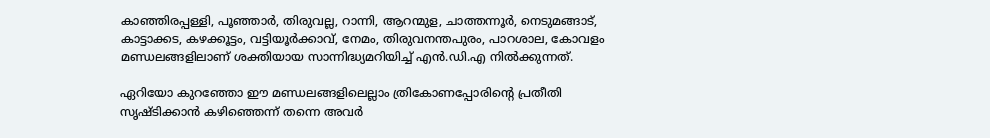കാഞ്ഞിരപ്പള്ളി, പൂഞ്ഞാര്‍, തിരുവല്ല, റാന്നി, ആറന്മുള, ചാത്തന്നൂര്‍, നെടുമങ്ങാട്, കാട്ടാക്കട, കഴക്കൂട്ടം, വട്ടിയൂര്‍ക്കാവ്, നേമം, തിരുവനന്തപുരം, പാറശാല, കോവളം മണ്ഡലങ്ങളിലാണ് ശക്തിയായ സാന്നിദ്ധ്യമറിയിച്ച് എന്‍.ഡി.എ നില്‍ക്കുന്നത്.

ഏറിയോ കുറഞ്ഞോ ഈ മണ്ഡലങ്ങളിലെല്ലാം ത്രികോണപ്പോരിന്റെ പ്രതീതി സൃഷ്ടിക്കാന്‍ കഴിഞ്ഞെന്ന് തന്നെ അവര്‍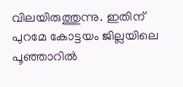വിലയിരുത്തുന്നു. ഇതിന് പുറമേ കോട്ടയം ജില്ലയിലെ പൂഞ്ഞാറില്‍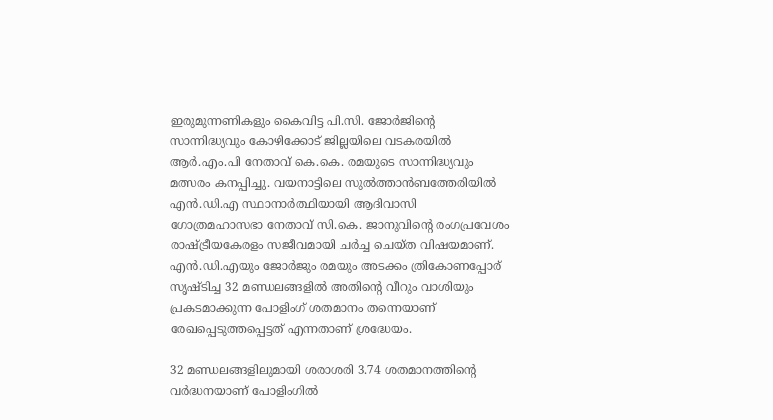ഇരുമുന്നണികളും കൈവിട്ട പി.സി. ജോര്‍ജിന്റെ സാന്നിദ്ധ്യവും കോഴിക്കോട് ജില്ലയിലെ വടകരയില്‍ ആര്‍.എം.പി നേതാവ് കെ.കെ. രമയുടെ സാന്നിദ്ധ്യവും മത്സരം കനപ്പിച്ചു. വയനാട്ടിലെ സുല്‍ത്താന്‍ബത്തേരിയില്‍ എന്‍.ഡി.എ സ്ഥാനാര്‍ത്ഥിയായി ആദിവാസി ഗോത്രമഹാസഭാ നേതാവ് സി.കെ. ജാനുവിന്റെ രംഗപ്രവേശം രാഷ്ട്രീയകേരളം സജീവമായി ചര്‍ച്ച ചെയ്ത വിഷയമാണ്. എന്‍.ഡി.എയും ജോര്‍ജും രമയും അടക്കം ത്രികോണപ്പോര് സൃഷ്ടിച്ച 32 മണ്ഡലങ്ങളില്‍ അതിന്റെ വീറും വാശിയും പ്രകടമാക്കുന്ന പോളിംഗ് ശതമാനം തന്നെയാണ് രേഖപ്പെടുത്തപ്പെട്ടത് എന്നതാണ് ശ്രദ്ധേയം.

32 മണ്ഡലങ്ങളിലുമായി ശരാശരി 3.74 ശതമാനത്തിന്റെ വര്‍ദ്ധനയാണ് പോളിംഗില്‍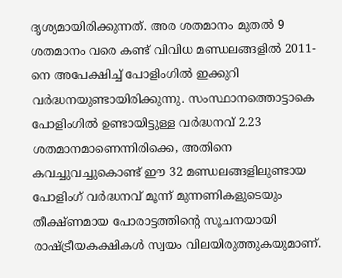ദൃശ്യമായിരിക്കുന്നത്. അര ശതമാനം മുതല്‍ 9 ശതമാനം വരെ കണ്ട് വിവിധ മണ്ഡലങ്ങളില്‍ 2011-നെ അപേക്ഷിച്ച് പോളിംഗില്‍ ഇക്കുറി വര്‍ദ്ധനയുണ്ടായിരിക്കുന്നു. സംസ്ഥാനത്തൊട്ടാകെ പോളിംഗില്‍ ഉണ്ടായിട്ടുള്ള വര്‍ദ്ധനവ് 2.23 ശതമാനമാണെന്നിരിക്കെ, അതിനെ കവച്ചുവച്ചുകൊണ്ട് ഈ 32 മണ്ഡലങ്ങളിലുണ്ടായ പോളിംഗ് വര്‍ദ്ധനവ് മൂന്ന് മുന്നണികളുടെയും തീക്ഷ്ണമായ പോരാട്ടത്തിന്റെ സൂചനയായി രാഷ്ട്രീയകക്ഷികള്‍ സ്വയം വിലയിരുത്തുകയുമാണ്.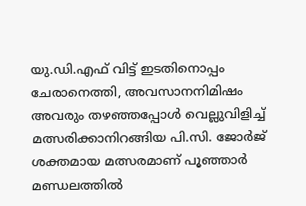യു.ഡി.എഫ് വിട്ട് ഇടതിനൊപ്പം ചേരാനെത്തി, അവസാനനിമിഷം അവരും തഴഞ്ഞപ്പോള്‍ വെല്ലുവിളിച്ച് മത്സരിക്കാനിറങ്ങിയ പി.സി. ജോര്‍ജ് ശക്തമായ മത്സരമാണ് പൂഞ്ഞാര്‍ മണ്ഡലത്തില്‍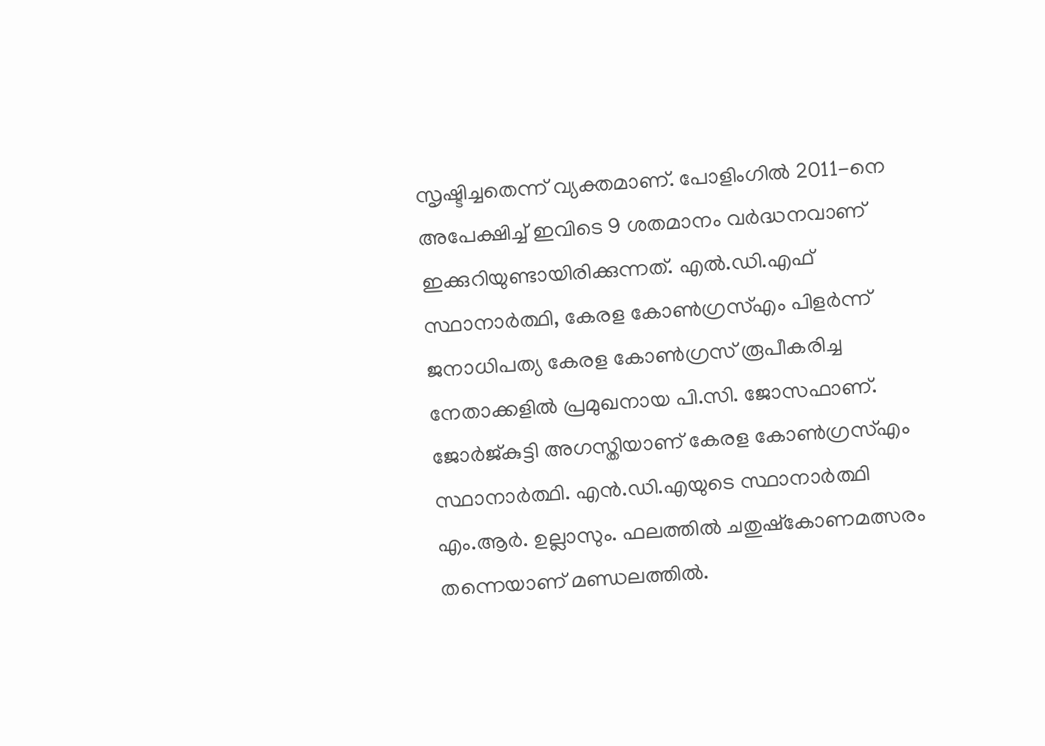സൃഷ്ടിച്ചതെന്ന് വ്യക്തമാണ്. പോളിംഗില്‍ 2011-നെ അപേക്ഷിച്ച് ഇവിടെ 9 ശതമാനം വര്‍ദ്ധനവാണ് ഇക്കുറിയുണ്ടായിരിക്കുന്നത്. എല്‍.ഡി.എഫ് സ്ഥാനാര്‍ത്ഥി, കേരള കോണ്‍ഗ്രസ്എം പിളര്‍ന്ന് ജനാധിപത്യ കേരള കോണ്‍ഗ്രസ് രൂപീകരിച്ച നേതാക്കളില്‍ പ്രമുഖനായ പി.സി. ജോസഫാണ്. ജോര്‍ജ്കുട്ടി അഗസ്തിയാണ് കേരള കോണ്‍ഗ്രസ്എം സ്ഥാനാര്‍ത്ഥി. എന്‍.ഡി.എയുടെ സ്ഥാനാര്‍ത്ഥി എം.ആര്‍. ഉല്ലാസും. ഫലത്തില്‍ ചതുഷ്‌കോണമത്സരം തന്നെയാണ് മണ്ഡലത്തില്‍.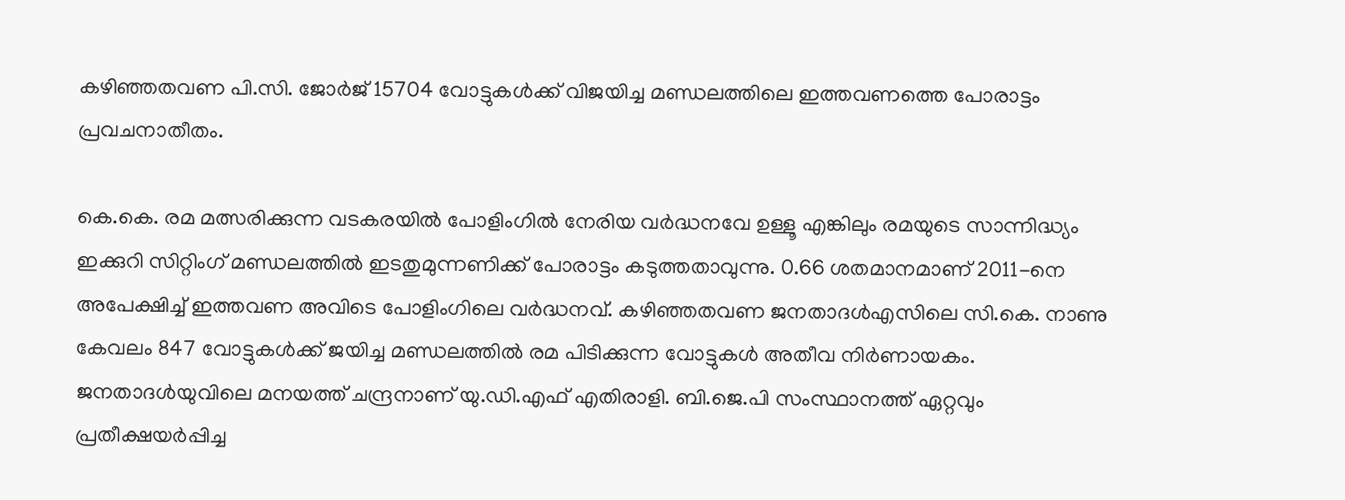കഴിഞ്ഞതവണ പി.സി. ജോര്‍ജ് 15704 വോട്ടുകള്‍ക്ക് വിജയിച്ച മണ്ഡലത്തിലെ ഇത്തവണത്തെ പോരാട്ടം പ്രവചനാതീതം.

കെ.കെ. രമ മത്സരിക്കുന്ന വടകരയില്‍ പോളിംഗില്‍ നേരിയ വര്‍ദ്ധനവേ ഉള്ളൂ എങ്കിലും രമയുടെ സാന്നിദ്ധ്യം ഇക്കുറി സിറ്റിംഗ് മണ്ഡലത്തില്‍ ഇടതുമുന്നണിക്ക് പോരാട്ടം കടുത്തതാവുന്നു. 0.66 ശതമാനമാണ് 2011-നെ അപേക്ഷിച്ച് ഇത്തവണ അവിടെ പോളിംഗിലെ വര്‍ദ്ധനവ്. കഴിഞ്ഞതവണ ജനതാദള്‍എസിലെ സി.കെ. നാണു കേവലം 847 വോട്ടുകള്‍ക്ക് ജയിച്ച മണ്ഡലത്തില്‍ രമ പിടിക്കുന്ന വോട്ടുകള്‍ അതീവ നിര്‍ണായകം. ജനതാദള്‍യുവിലെ മനയത്ത് ചന്ദ്രനാണ് യു.ഡി.എഫ് എതിരാളി. ബി.ജെ.പി സംസ്ഥാനത്ത് ഏറ്റവും പ്രതീക്ഷയര്‍പ്പിച്ച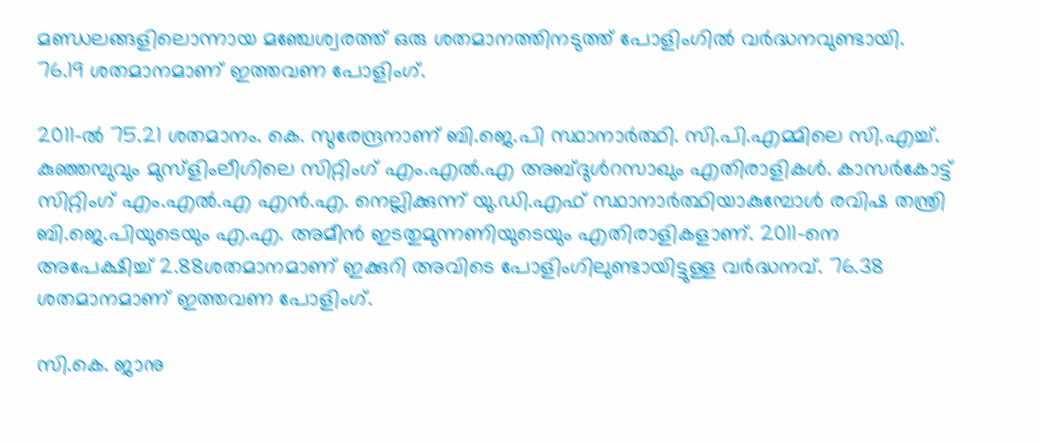മണ്ഡലങ്ങളിലൊന്നായ മഞ്ചേശ്വരത്ത് ഒരു ശതമാനത്തിനടുത്ത് പോളിംഗില്‍ വര്‍ദ്ധനവുണ്ടായി. 76.19 ശതമാനമാണ് ഇത്തവണ പോളിംഗ്.

2011-ല്‍ 75.21 ശതമാനം. കെ. സുരേന്ദ്രനാണ് ബി.ജെ.പി സ്ഥാനാര്‍ത്ഥി. സി.പി.എമ്മിലെ സി.എച്ച്. കുഞ്ഞമ്പുവും മുസ്‌ളിംലീഗിലെ സിറ്റിംഗ് എം.എല്‍.എ അബ്ദുള്‍റസാഖും എതിരാളികള്‍. കാസര്‍കോട്ട് സിറ്റിംഗ് എം.എല്‍.എ എന്‍.എ. നെല്ലിക്കുന്ന് യു.ഡി.എഫ് സ്ഥാനാര്‍ത്ഥിയാകുമ്പോള്‍ രവിഷ തന്ത്രി ബി.ജെ.പിയുടെയും എ.എ. അമീന്‍ ഇടതുമുന്നണിയുടെയും എതിരാളികളാണ്. 2011-നെ അപേക്ഷിച്ച് 2.88ശതമാനമാണ് ഇക്കുറി അവിടെ പോളിംഗിലുണ്ടായിട്ടുള്ള വര്‍ദ്ധനവ്. 76.38 ശതമാനമാണ് ഇത്തവണ പോളിംഗ്.

സി.കെ. ജാനു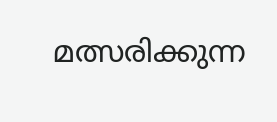മത്സരിക്കുന്ന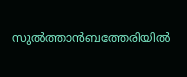സുല്‍ത്താന്‍ബത്തേരിയില്‍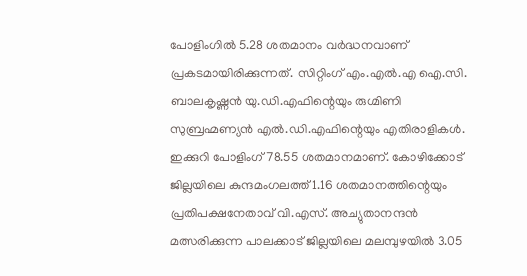പോളിംഗില്‍ 5.28 ശതമാനം വര്‍ദ്ധനവാണ് പ്രകടമായിരിക്കുന്നത്. സിറ്റിംഗ് എം.എല്‍.എ ഐ.സി. ബാലകൃഷ്ണന്‍ യു.ഡി.എഫിന്റെയും രുഗ്മിണി സുബ്രഹ്മണ്യന്‍ എല്‍.ഡി.എഫിന്റെയും എതിരാളികള്‍. ഇക്കുറി പോളിംഗ് 78.55 ശതമാനമാണ്. കോഴിക്കോട് ജില്ലയിലെ കുന്ദമംഗലത്ത് 1.16 ശതമാനത്തിന്റെയും പ്രതിപക്ഷനേതാവ് വി.എസ്. അച്യുതാനന്ദന്‍ മത്സരിക്കുന്ന പാലക്കാട് ജില്ലയിലെ മലമ്പുഴയില്‍ 3.05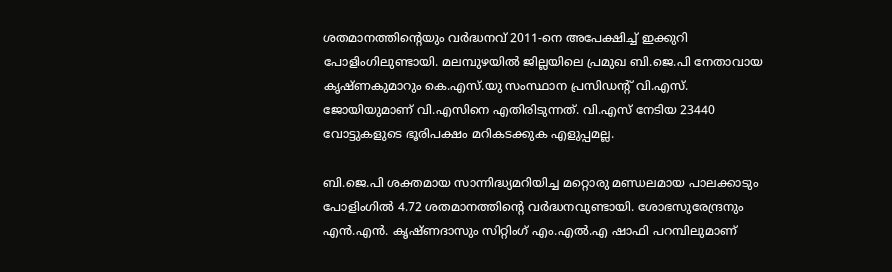ശതമാനത്തിന്റെയും വര്‍ദ്ധനവ് 2011-നെ അപേക്ഷിച്ച് ഇക്കുറി പോളിംഗിലുണ്ടായി. മലമ്പുഴയില്‍ ജില്ലയിലെ പ്രമുഖ ബി.ജെ.പി നേതാവായ കൃഷ്ണകുമാറും കെ.എസ്.യു സംസ്ഥാന പ്രസിഡന്റ് വി.എസ്. ജോയിയുമാണ് വി.എസിനെ എതിരിടുന്നത്. വി.എസ് നേടിയ 23440 വോട്ടുകളുടെ ഭൂരിപക്ഷം മറികടക്കുക എളുപ്പമല്ല.

ബി.ജെ.പി ശക്തമായ സാന്നിദ്ധ്യമറിയിച്ച മറ്റൊരു മണ്ഡലമായ പാലക്കാടും പോളിംഗില്‍ 4.72 ശതമാനത്തിന്റെ വര്‍ദ്ധനവുണ്ടായി. ശോഭസുരേന്ദ്രനും എന്‍.എന്‍. കൃഷ്ണദാസും സിറ്റിംഗ് എം.എല്‍.എ ഷാഫി പറമ്പിലുമാണ്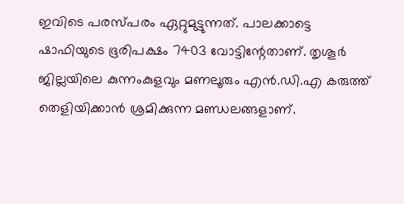ഇവിടെ പരസ്പരം ഏറ്റുമുട്ടുന്നത്. പാലക്കാട്ടെ ഷാഫിയുടെ ഭൂരിപക്ഷം 7403 വോട്ടിന്റേതാണ്. തൃശൂര്‍ ജില്ലയിലെ കുന്നംകുളവും മണലൂരും എന്‍.ഡി.എ കരുത്ത് തെളിയിക്കാന്‍ ശ്രമിക്കുന്ന മണ്ഡലങ്ങളാണ്.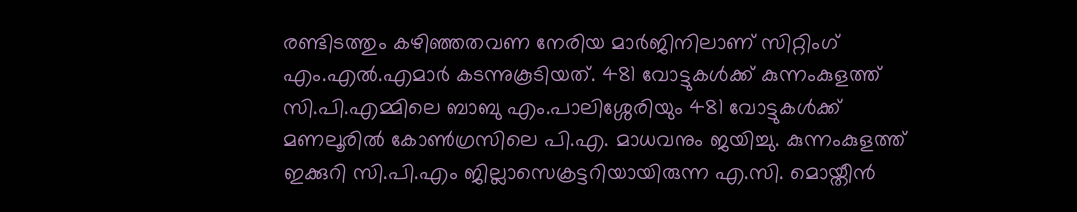രണ്ടിടത്തും കഴിഞ്ഞതവണ നേരിയ മാര്‍ജിനിലാണ് സിറ്റിംഗ് എം.എല്‍.എമാര്‍ കടന്നുകൂടിയത്. 481 വോട്ടുകള്‍ക്ക് കുന്നംകുളത്ത് സി.പി.എമ്മിലെ ബാബു എം.പാലിശ്ശേരിയും 481 വോട്ടുകള്‍ക്ക് മണലൂരില്‍ കോണ്‍ഗ്രസിലെ പി.എ. മാധവനും ജയിച്ചു. കുന്നംകുളത്ത് ഇക്കുറി സി.പി.എം ജില്ലാസെക്രട്ടറിയായിരുന്ന എ.സി. മൊയ്തീന്‍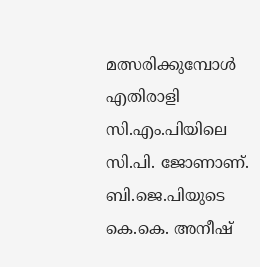മത്സരിക്കുമ്പോള്‍ എതിരാളി സി.എം.പിയിലെ സി.പി. ജോണാണ്. ബി.ജെ.പിയുടെ കെ.കെ. അനീഷ്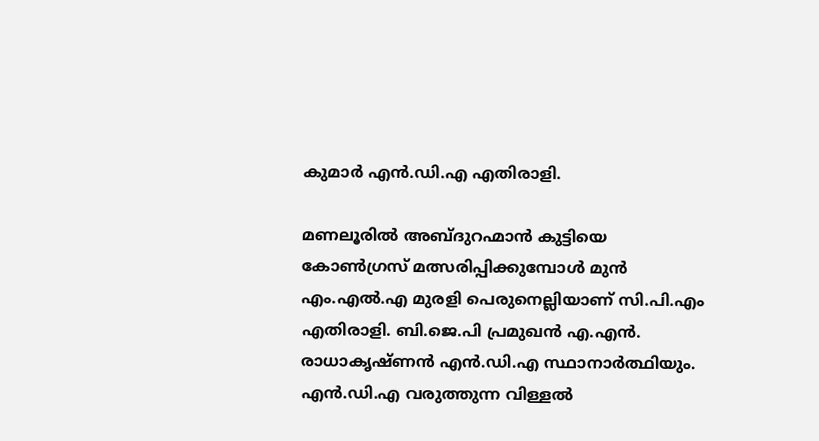കുമാര്‍ എന്‍.ഡി.എ എതിരാളി.

മണലൂരില്‍ അബ്ദുറഹ്മാന്‍ കുട്ടിയെ കോണ്‍ഗ്രസ് മത്സരിപ്പിക്കുമ്പോള്‍ മുന്‍ എം.എല്‍.എ മുരളി പെരുനെല്ലിയാണ് സി.പി.എം എതിരാളി. ബി.ജെ.പി പ്രമുഖന്‍ എ.എന്‍. രാധാകൃഷ്ണന്‍ എന്‍.ഡി.എ സ്ഥാനാര്‍ത്ഥിയും. എന്‍.ഡി.എ വരുത്തുന്ന വിള്ളല്‍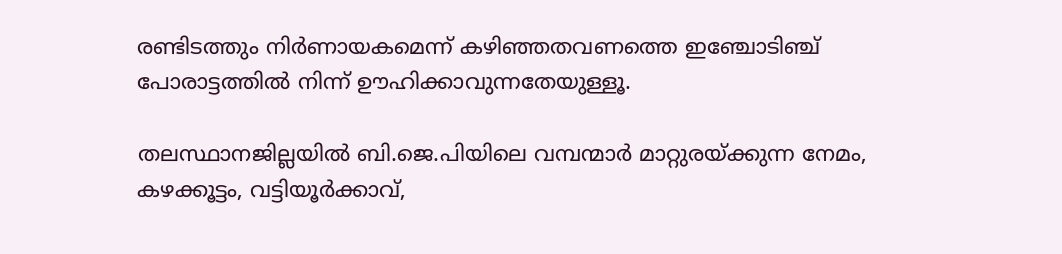രണ്ടിടത്തും നിര്‍ണായകമെന്ന് കഴിഞ്ഞതവണത്തെ ഇഞ്ചോടിഞ്ച് പോരാട്ടത്തില്‍ നിന്ന് ഊഹിക്കാവുന്നതേയുള്ളൂ.

തലസ്ഥാനജില്ലയില്‍ ബി.ജെ.പിയിലെ വമ്പന്മാര്‍ മാറ്റുരയ്ക്കുന്ന നേമം, കഴക്കൂട്ടം, വട്ടിയൂര്‍ക്കാവ്,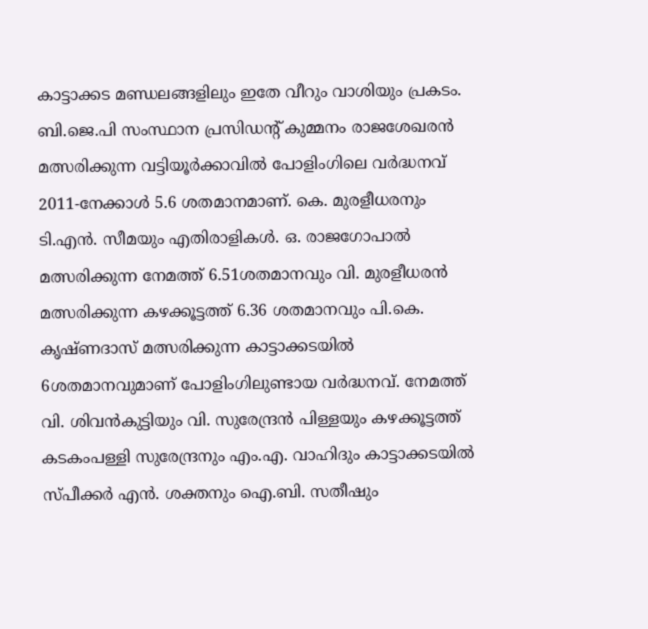കാട്ടാക്കട മണ്ഡലങ്ങളിലും ഇതേ വീറും വാശിയും പ്രകടം. ബി.ജെ.പി സംസ്ഥാന പ്രസിഡന്റ് കുമ്മനം രാജശേഖരന്‍ മത്സരിക്കുന്ന വട്ടിയൂര്‍ക്കാവില്‍ പോളിംഗിലെ വര്‍ദ്ധനവ് 2011-നേക്കാള്‍ 5.6 ശതമാനമാണ്. കെ. മുരളീധരനും ടി.എന്‍. സീമയും എതിരാളികള്‍. ഒ. രാജഗോപാല്‍ മത്സരിക്കുന്ന നേമത്ത് 6.51ശതമാനവും വി. മുരളീധരന്‍ മത്സരിക്കുന്ന കഴക്കൂട്ടത്ത് 6.36 ശതമാനവും പി.കെ. കൃഷ്ണദാസ് മത്സരിക്കുന്ന കാട്ടാക്കടയില്‍ 6ശതമാനവുമാണ് പോളിംഗിലുണ്ടായ വര്‍ദ്ധനവ്. നേമത്ത് വി. ശിവന്‍കുട്ടിയും വി. സുരേന്ദ്രന്‍ പിള്ളയും കഴക്കൂട്ടത്ത് കടകംപള്ളി സുരേന്ദ്രനും എം.എ. വാഹിദും കാട്ടാക്കടയില്‍ സ്പീക്കര്‍ എന്‍. ശക്തനും ഐ.ബി. സതീഷും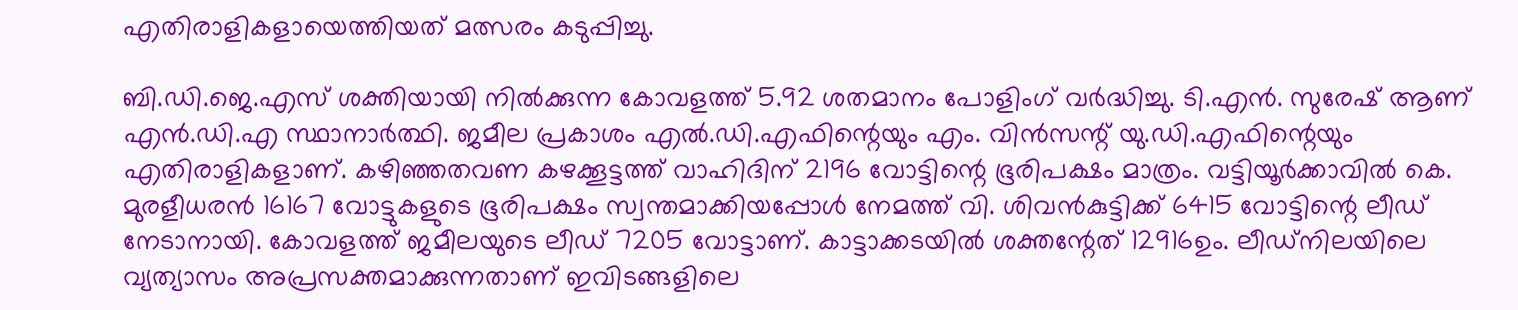എതിരാളികളായെത്തിയത് മത്സരം കടുപ്പിച്ചു.

ബി.ഡി.ജെ.എസ് ശക്തിയായി നില്‍ക്കുന്ന കോവളത്ത് 5.92 ശതമാനം പോളിംഗ് വര്‍ദ്ധിച്ചു. ടി.എന്‍. സുരേഷ് ആണ് എന്‍.ഡി.എ സ്ഥാനാര്‍ത്ഥി. ജമീല പ്രകാശം എല്‍.ഡി.എഫിന്റെയും എം. വിന്‍സന്റ് യു.ഡി.എഫിന്റെയും എതിരാളികളാണ്. കഴിഞ്ഞതവണ കഴക്കൂട്ടത്ത് വാഹിദിന് 2196 വോട്ടിന്റെ ഭൂരിപക്ഷം മാത്രം. വട്ടിയൂര്‍ക്കാവില്‍ കെ. മുരളീധരന്‍ 16167 വോട്ടുകളുടെ ഭൂരിപക്ഷം സ്വന്തമാക്കിയപ്പോള്‍ നേമത്ത് വി. ശിവന്‍കുട്ടിക്ക് 6415 വോട്ടിന്റെ ലീഡ് നേടാനായി. കോവളത്ത് ജമീലയുടെ ലീഡ് 7205 വോട്ടാണ്. കാട്ടാക്കടയില്‍ ശക്തന്റേത് 12916ഉം. ലീഡ്‌നിലയിലെ വ്യത്യാസം അപ്രസക്തമാക്കുന്നതാണ് ഇവിടങ്ങളിലെ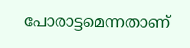പോരാട്ടമെന്നതാണ്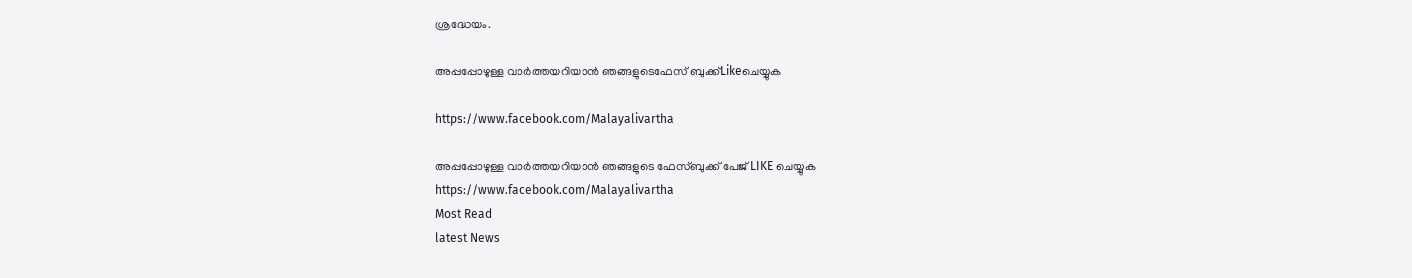ശ്രദ്ധേയം.

അപ്പപ്പോഴുള്ള വാര്‍ത്തയറിയാന്‍ ഞങ്ങളുടെഫേസ്‌ ബുക്ക്‌Likeചെയ്യുക

https://www.facebook.com/Malayalivartha

അപ്പപ്പോഴുള്ള വാര്‍ത്തയറിയാന്‍ ഞങ്ങളുടെ ഫേസ്‌ബുക്ക്‌ പേജ് LIKE ചെയ്യുക
https://www.facebook.com/Malayalivartha
Most Read
latest News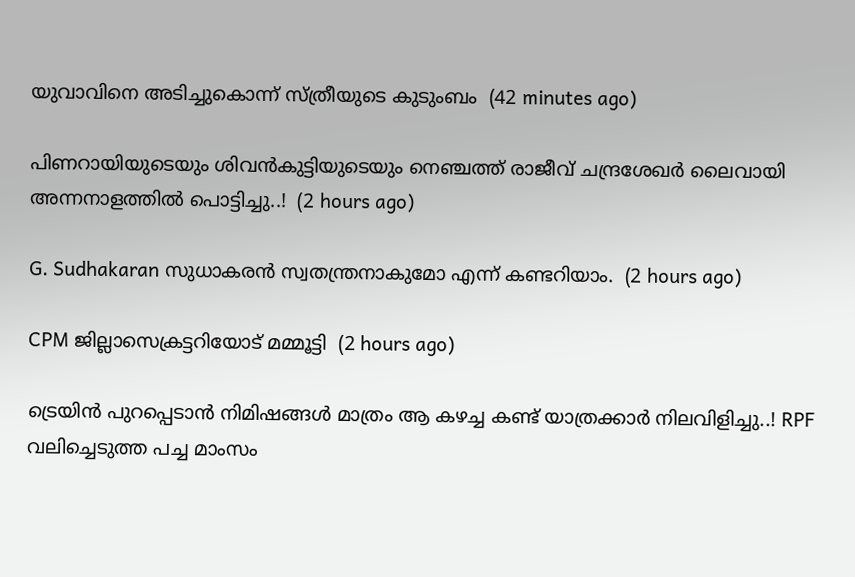യുവാവിനെ അടിച്ചുകൊന്ന് സ്ത്രീയുടെ കുടുംബം  (42 minutes ago)

പിണറായിയുടെയും ശിവൻകുട്ടിയുടെയും നെഞ്ചത്ത് രാജീവ് ചന്ദ്രശേഖർ ലൈവായി അന്നനാളത്തിൽ പൊട്ടിച്ചു..!  (2 hours ago)

G. Sudhakaran സുധാകരൻ സ്വതന്ത്രനാകുമോ എന്ന് കണ്ടറിയാം.  (2 hours ago)

CPM ജില്ലാസെക്രട്ടറിയോട് മമ്മൂട്ടി  (2 hours ago)

ട്രെയിൻ പുറപ്പെടാൻ നിമിഷങ്ങൾ മാത്രം ആ കഴച്ച കണ്ട് യാത്രക്കാർ നിലവിളിച്ചു..! RPF വലിച്ചെടുത്ത പച്ച മാംസം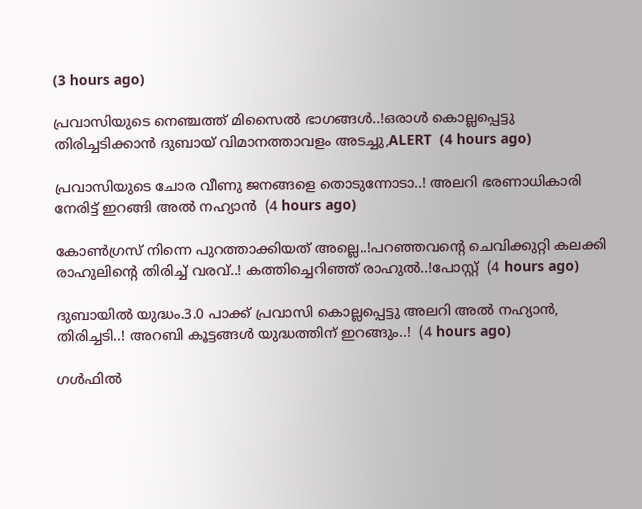(3 hours ago)

പ്രവാസിയുടെ നെഞ്ചത്ത് മിസൈൽ ഭാഗങ്ങൾ..!ഒരാള്‍ കൊല്ലപ്പെട്ടു തിരിച്ചടിക്കാൻ ദുബായ് വിമാനത്താവളം അടച്ചു,ALERT  (4 hours ago)

പ്രവാസിയുടെ ചോര വീണു ജനങ്ങളെ തൊടുന്നോടാ..! അലറി ഭരണാധികാരി നേരിട്ട് ഇറങ്ങി അൽ നഹ്യാൻ  (4 hours ago)

കോൺഗ്രസ് നിന്നെ പുറത്താക്കിയത് അല്ലെ..!പറഞ്ഞവന്റെ ചെവിക്കുറ്റി കലക്കി രാഹുലിന്റെ തിരിച്ച് വരവ്..! കത്തിച്ചെറിഞ്ഞ് രാഹുൽ..!പോസ്റ്റ്  (4 hours ago)

ദുബായില്‍ യുദ്ധം.3.0 പാക്ക് പ്രവാസി കൊല്ലപ്പെട്ടു അലറി അൽ നഹ്യാൻ, തിരിച്ചടി..! അറബി കൂട്ടങ്ങൾ യുദ്ധത്തിന് ഇറങ്ങും..!  (4 hours ago)

ഗൾഫിൽ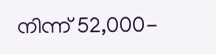നിന്ന് 52,000-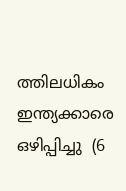ത്തിലധികം ഇന്ത്യക്കാരെ ഒഴിപ്പിച്ചു  (6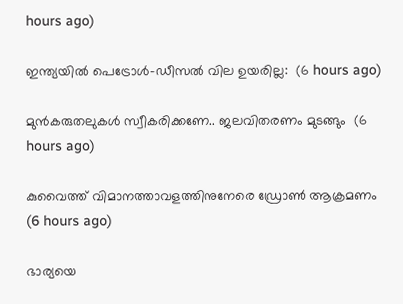hours ago)

ഇന്ത്യയിൽ പെട്രോൾ–ഡീസൽ വില ഉയരില്ല:  (6 hours ago)

മുൻകരുതലുകൾ സ്വീകരിക്കണേ.. ജലവിതരണം മുടങ്ങും  (6 hours ago)

കുവൈത്ത് വിമാനത്താവളത്തിനുനേരെ ഡ്രോൺ ആക്രമണം  (6 hours ago)

ഭാര്യയെ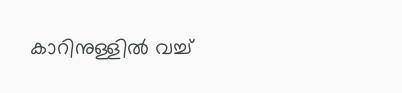കാറിനുള്ളില്‍ വച്ച്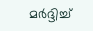മര്‍ദ്ദിച്ച്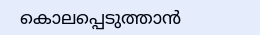കൊലപ്പെടുത്താന്‍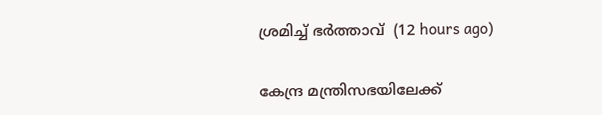ശ്രമിച്ച് ഭര്‍ത്താവ്  (12 hours ago)

കേന്ദ്ര മന്ത്രിസഭയിലേക്ക്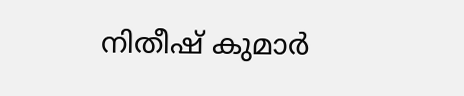നിതീഷ് കുമാര്‍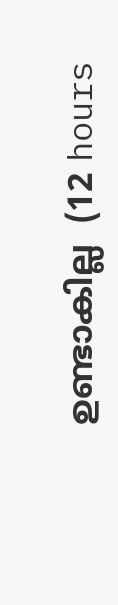ഉണ്ടാകില്ല  (12 hours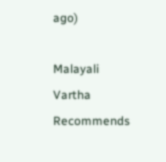ago)

Malayali Vartha Recommends